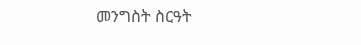መንግስት ስርዓት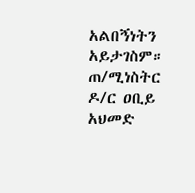አልበኝነትን አይታገስም። ጠ/ሚነስትር ዶ/ር ዐቢይ አህመድ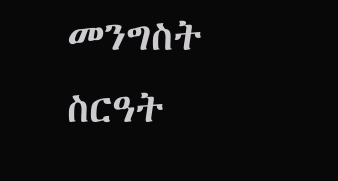መንግስት ስርዓት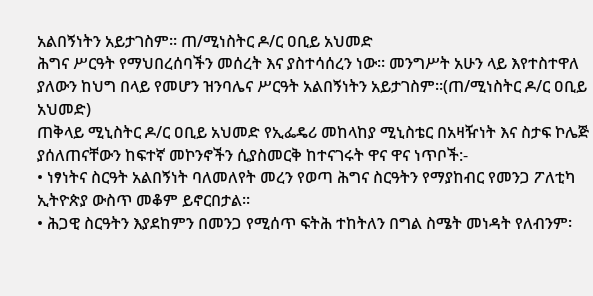አልበኝነትን አይታገስም። ጠ/ሚነስትር ዶ/ር ዐቢይ አህመድ
ሕግና ሥርዓት የማህበረሰባችን መሰረት እና ያስተሳሰረን ነው። መንግሥት አሁን ላይ እየተስተዋለ ያለውን ከህግ በላይ የመሆን ዝንባሌና ሥርዓት አልበኝነትን አይታገስም።(ጠ/ሚነስትር ዶ/ር ዐቢይ አህመድ)
ጠቅላይ ሚኒስትር ዶ/ር ዐቢይ አህመድ የኢፌዴሪ መከላከያ ሚኒስቴር በአዛዥነት እና ስታፍ ኮሌጅ ያሰለጠናቸውን ከፍተኛ መኮንኖችን ሲያስመርቅ ከተናገሩት ዋና ዋና ነጥቦች:-
• ነፃነትና ስርዓት አልበኝነት ባለመለየት መረን የወጣ ሕግና ስርዓትን የማያከብር የመንጋ ፖለቲካ ኢትዮጵያ ውስጥ መቆም ይኖርበታል፡፡
• ሕጋዊ ስርዓትን እያደከምን በመንጋ የሚሰጥ ፍትሕ ተከትለን በግል ስሜት መነዳት የለብንም፡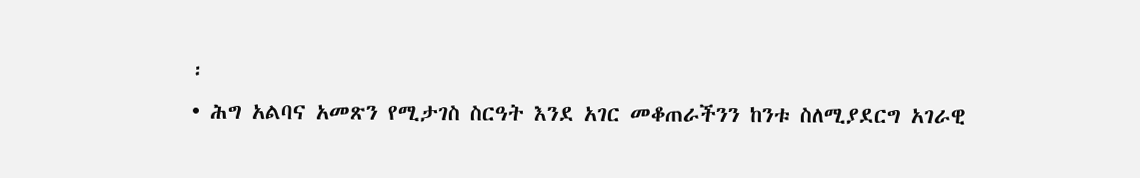፡
• ሕግ አልባና አመጽን የሚታገስ ስርዓት እንደ አገር መቆጠራችንን ከንቱ ስለሚያደርግ አገራዊ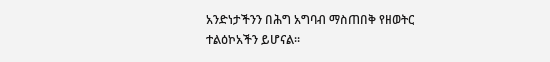አንድነታችንን በሕግ አግባብ ማስጠበቅ የዘወትር ተልዕኮአችን ይሆናል፡፡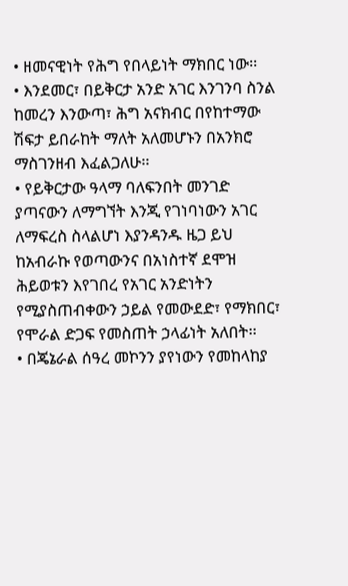• ዘመናዊነት የሕግ የበላይነት ማክበር ነው፡፡
• እንደመር፣ በይቅርታ አንድ አገር እንገንባ ስንል ከመረን እንውጣ፣ ሕግ አናክብር በየከተማው ሽፍታ ይበራከት ማለት አለመሆኑን በአንክሮ ማስገንዘብ እፈልጋለሁ፡፡
• የይቅርታው ዓላማ ባለፍንበት መንገድ ያጣናውን ለማግኘት እንጂ የገነባነውን አገር ለማፍረስ ስላልሆነ እያንዳንዱ ዜጋ ይህ ከአብራኩ የወጣውንና በአነስተኛ ደሞዝ ሕይወቱን እየገበረ የአገር አንድነትን የሚያስጠብቀውን ኃይል የመውደድ፣ የማክበር፣ የሞራል ድጋፍ የመስጠት ኃላፊነት አለበት፡፡
• በጄኔራል ሰዓረ መኮንን ያየነውን የመከላከያ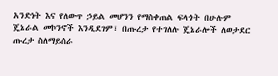አንድነት እና የለውጥ ኃይል መሆንን የማስቀጠል ፍላጎት በሁሉም ጄኔራል መኮንኖች እንዲደገም፣ በጡረታ የተገለሉ ጄኔራሎች ለወታደር ጡረታ ስለማይሰራ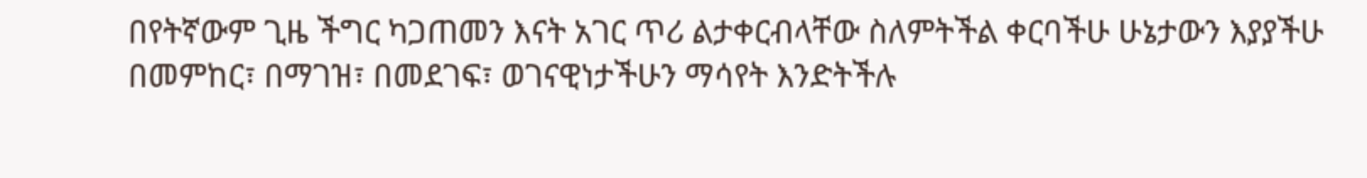በየትኛውም ጊዜ ችግር ካጋጠመን እናት አገር ጥሪ ልታቀርብላቸው ስለምትችል ቀርባችሁ ሁኔታውን እያያችሁ በመምከር፣ በማገዝ፣ በመደገፍ፣ ወገናዊነታችሁን ማሳየት እንድትችሉ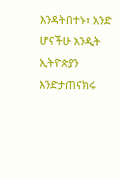እንዳትበተኑ፣ አንድ ሆናችሁ አንዲት ኢትዮጵያን እንድታጠናክሩ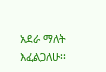አደራ ማለት እፈልጋለሁ፡፡